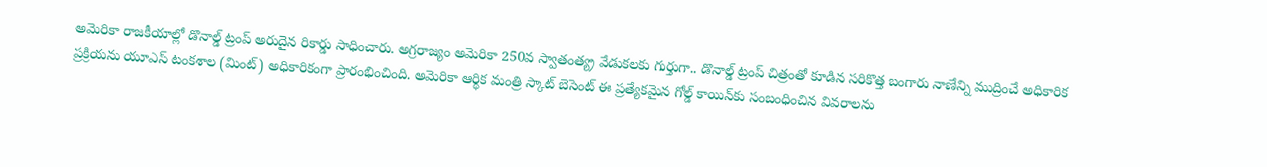అమెరికా రాజకీయాల్లో డొనాల్డ్ ట్రంప్ అరుదైన రికార్డు సాధించారు. అగ్రరాజ్యం అమెరికా 250వ స్వాతంత్య్ర వేడుకలకు గుర్తుగా.. డొనాల్డ్ ట్రంప్ చిత్రంతో కూడిన సరికొత్త బంగారు నాణేన్ని ముద్రించే అధికారిక ప్రక్రియను యూఎస్ టంకశాల (మింట్) అధికారికంగా ప్రారంభించింది. అమెరికా ఆర్థిక మంత్రి స్కాట్ బెసెంట్ ఈ ప్రత్యేకమైన గోల్డ్ కాయిన్‌కు సంబంధించిన వివరాలను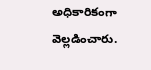అధికారికంగా వెల్లడించారు.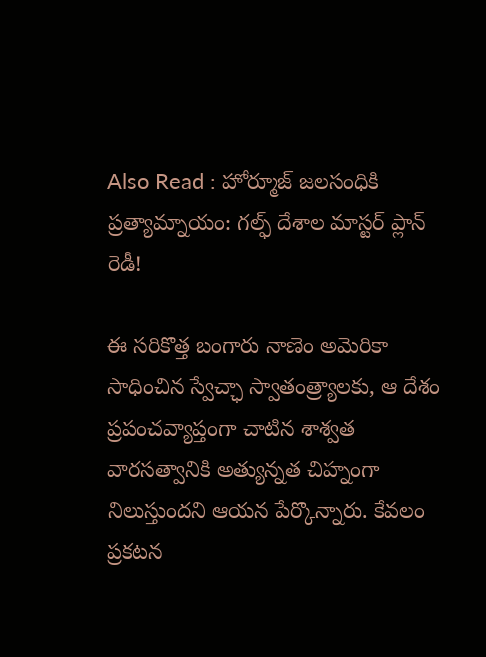Also Read : హోర్మూజ్ జలసంధికి ప్రత్యామ్నాయం: గల్ఫ్ దేశాల మాస్టర్ ప్లాన్ రెడీ!

ఈ సరికొత్త బంగారు నాణెం అమెరికా సాధించిన స్వేచ్ఛా స్వాతంత్ర్యాలకు, ఆ దేశం ప్రపంచవ్యాప్తంగా చాటిన శాశ్వత వారసత్వానికి అత్యున్నత చిహ్నంగా నిలుస్తుందని ఆయన పేర్కొన్నారు. కేవలం ప్రకటన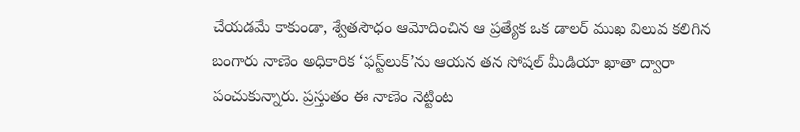చేయడమే కాకుండా, శ్వేతసౌధం ఆమోదించిన ఆ ప్రత్యేక ఒక డాలర్ ముఖ విలువ కలిగిన బంగారు నాణెం అధికారిక ‘ఫస్ట్‌లుక్’ను ఆయన తన సోషల్ మీడియా ఖాతా ద్వారా పంచుకున్నారు. ప్రస్తుతం ఈ నాణెం నెట్టింట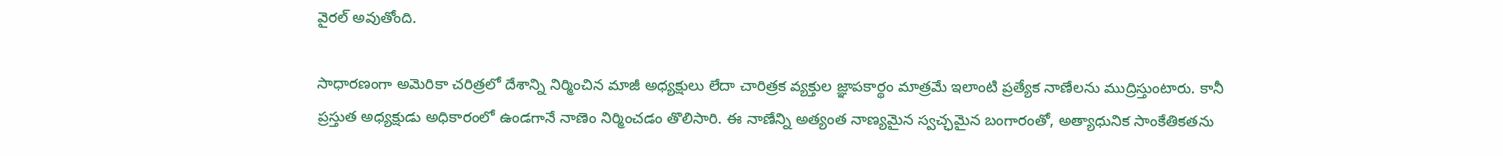వైరల్ అవుతోంది.

సాధారణంగా అమెరికా చరిత్రలో దేశాన్ని నిర్మించిన మాజీ అధ్యక్షులు లేదా చారిత్రక వ్యక్తుల జ్ఞాపకార్థం మాత్రమే ఇలాంటి ప్రత్యేక నాణేలను ముద్రిస్తుంటారు. కానీ ప్రస్తుత అధ్యక్షుడు అధికారంలో ఉండగానే నాణెం నిర్మించడం తొలిసారి. ఈ నాణేన్ని అత్యంత నాణ్యమైన స్వచ్ఛమైన బంగారంతో, అత్యాధునిక సాంకేతికతను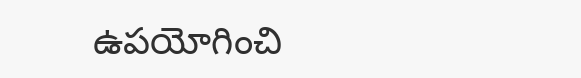ఉపయోగించి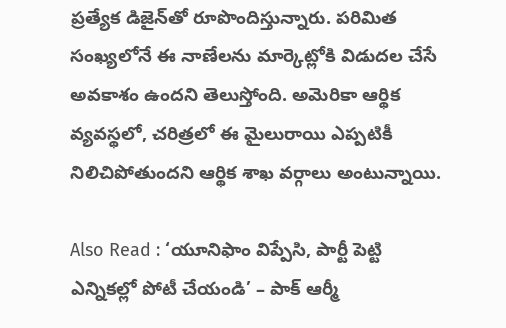ప్రత్యేక డిజైన్‌తో రూపొందిస్తున్నారు. పరిమిత సంఖ్యలోనే ఈ నాణేలను మార్కెట్లోకి విడుదల చేసే అవకాశం ఉందని తెలుస్తోంది. అమెరికా ఆర్థిక వ్యవస్థలో, చరిత్రలో ఈ మైలురాయి ఎప్పటికీ నిలిచిపోతుందని ఆర్థిక శాఖ వర్గాలు అంటున్నాయి.

Also Read : ‘యూనిఫాం విప్పేసి, పార్టీ పెట్టి ఎన్నికల్లో పోటీ చేయండి’ – పాక్ ఆర్మీ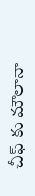చీఫ్ కు మౌలానా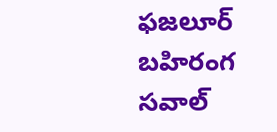ఫజలూర్ బహిరంగ సవాల్